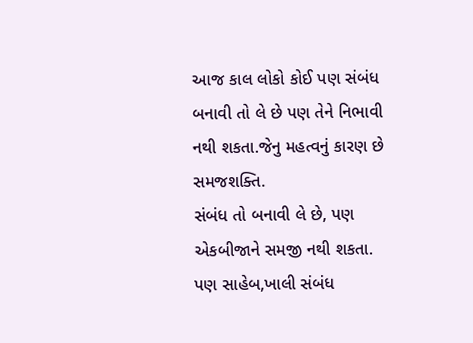આજ કાલ લોકો કોઈ પણ સંબંધ બનાવી તો લે છે પણ તેને નિભાવી નથી શકતા.જેનુ મહત્વનું કારણ છે સમજશક્તિ.
સંબંધ તો બનાવી લે છે, પણ એકબીજાને સમજી નથી શકતા.
પણ સાહેબ,ખાલી સંબંધ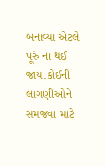બનાવ્યા એટલે પૂરું ના થઈ જાય.કોઈની લાગણીઓને સમજવા માટે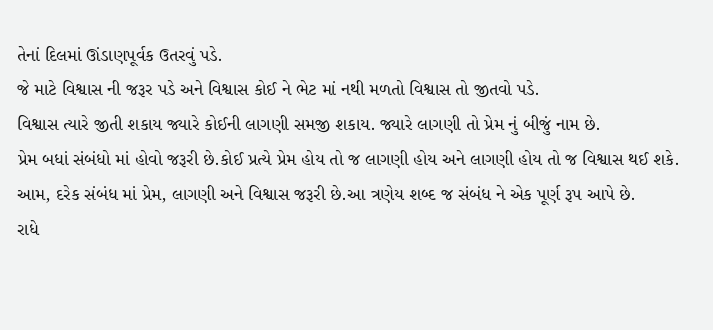તેનાં દિલમાં ઊંડાણપૂર્વક ઉતરવું પડે.
જે માટે વિશ્વાસ ની જરૂર પડે અને વિશ્વાસ કોઈ ને ભેટ માં નથી મળતો વિશ્વાસ તો જીતવો પડે.
વિશ્વાસ ત્યારે જીતી શકાય જ્યારે કોઈની લાગણી સમજી શકાય. જ્યારે લાગણી તો પ્રેમ નું બીજું નામ છે.
પ્રેમ બધાં સંબંધો માં હોવો જરૂરી છે.કોઈ પ્રત્યે પ્રેમ હોય તો જ લાગણી હોય અને લાગણી હોય તો જ વિશ્વાસ થઈ શકે.
આમ, દરેક સંબંધ માં પ્રેમ, લાગણી અને વિશ્વાસ જરૂરી છે.આ ત્રણેય શબ્દ જ સંબંધ ને એક પૂર્ણ રૂપ આપે છે.
રાધે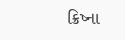ક્રિષ્ના